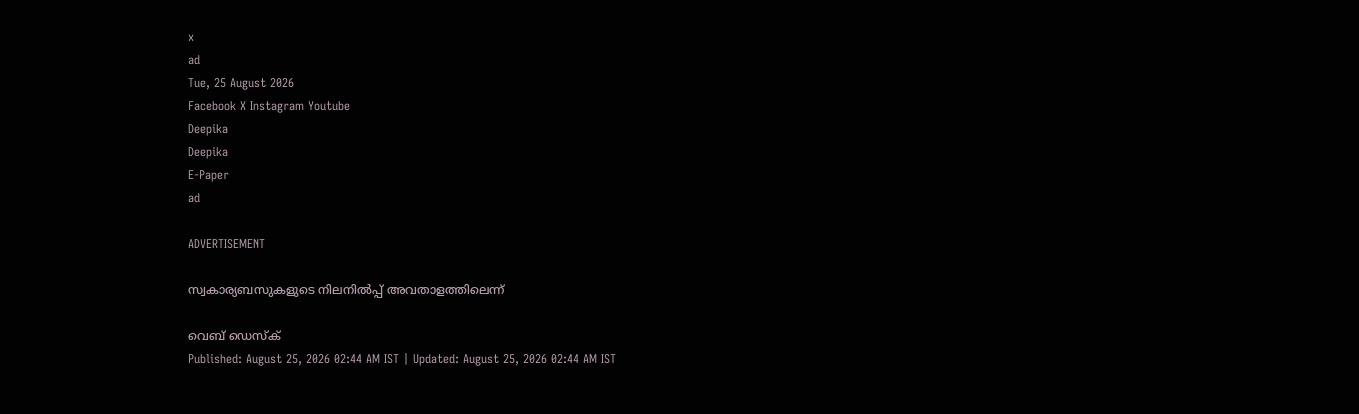x
ad
Tue, 25 August 2026
Facebook X Instagram Youtube
Deepika
Deepika
E-Paper
ad

ADVERTISEMENT

സ്വകാര്യബസുകളുടെ നിലനില്‍പ്പ് അവതാളത്തിലെന്ന്

വെബ് ഡെസ്ക്
Published: August 25, 2026 02:44 AM IST | Updated: August 25, 2026 02:44 AM IST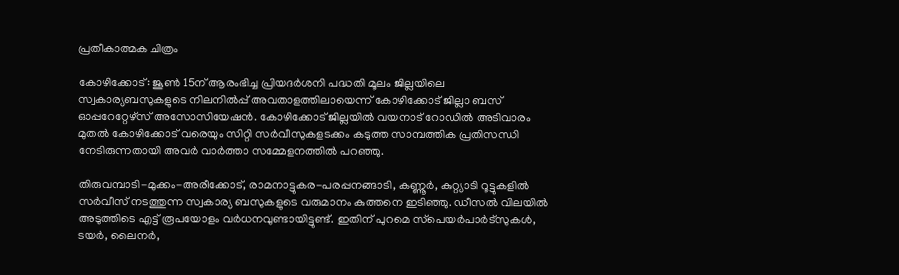പ്രതീകാത്മക ചിത്രം

കോഴിക്കോട്: ജൂണ്‍ 15ന് ആരംഭിച്ച പ്രിയദര്‍ശനി പദ്ധതി മൂലം ജില്ലയിലെ സ്വകാര്യബസുകളുടെ നിലനില്‍പ്പ് അവതാളത്തിലായെന്ന് കോഴിക്കോട് ജില്ലാ ബസ് ഓപ്പറേറ്റേഴ്‌സ് അസോസിയേഷന്‍. കോഴിക്കോട് ജില്ലയില്‍ വയനാട് റോഡില്‍ അടിവാരം മുതല്‍ കോഴിക്കോട് വരെയും സിറ്റി സര്‍വീസുകളടക്കം കടുത്ത സാമ്പത്തിക പ്രതിസന്ധി നേടിരുന്നതായി അവര്‍ വാര്‍ത്താ സമ്മേളനത്തില്‍ പറഞ്ഞു.

തിരുവമ്പാടി-മുക്കം-അരീക്കോട്, രാമനാട്ടുകര-പരപ്പനങ്ങാടി, കണ്ണൂര്‍, കുറ്റ്യാടി റൂട്ടുകളിൽ സർവീസ് നടത്തുന്ന സ്വകാര്യ ബസുകളുടെ വരുമാനം കുത്തനെ ഇടിഞ്ഞു. ഡീസല്‍ വിലയില്‍ അടുത്തിടെ എട്ട് രൂപയോളം വര്‍ധനവുണ്ടായിട്ടുണ്ട്. ഇതിന് പുറമെ സ്‌പെയര്‍പാര്‍ട്‌സുകള്‍, ടയര്‍, ലൈനര്‍,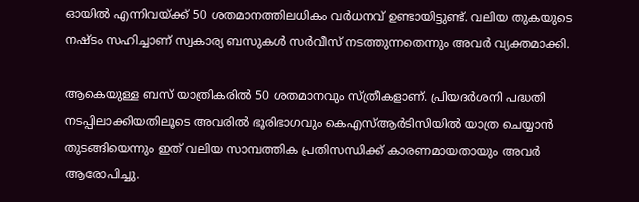ഓയില്‍ എന്നിവയ്ക്ക് 50 ശതമാനത്തിലധികം വര്‍ധനവ് ഉണ്ടായിട്ടുണ്ട്. വലിയ തുകയുടെ നഷ്ടം സഹിച്ചാണ് സ്വകാര്യ ബസുകള്‍ സര്‍വീസ് നടത്തുന്നതെന്നും അവര്‍ വ്യക്തമാക്കി.

ആകെയുള്ള ബസ് യാത്രികരില്‍ 50 ശതമാനവും സ്ത്രീകളാണ്. പ്രിയദര്‍ശനി പദ്ധതി നടപ്പിലാക്കിയതിലൂടെ അവരില്‍ ഭൂരിഭാഗവും കെഎസ്ആര്‍ടിസിയില്‍ യാത്ര ചെയ്യാന്‍ തുടങ്ങിയെന്നും ഇത് വലിയ സാമ്പത്തിക പ്രതിസന്ധിക്ക് കാരണമായതായും അവര്‍ ആരോപിച്ചു.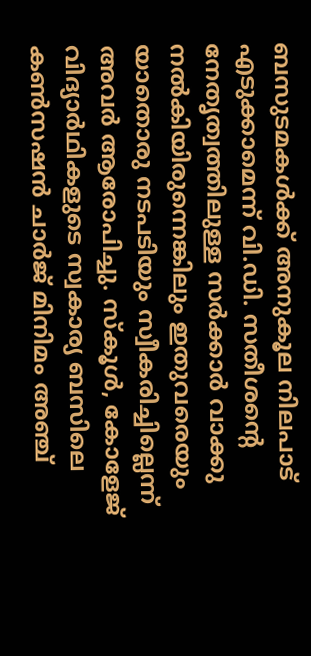ബസുടമകള്‍ക്ക് അനുകൂല നിലപാട് എടുക്കാമെന്ന് വി.ഡി. സതീശന്‍റെ നേതൃത്വത്തിലുള്ള സര്‍ക്കാര്‍ വാക്കു നല്‍കിയിരുന്നെങ്കിലും ഇതുവരെയും യാതൊരു നടപടിയും സ്വീകരിച്ചില്ലെന്ന് അവര്‍ ആരോപിച്ചു. സ്‌കൂള്‍, കോളേജ് വിദ്യാര്‍ഥികളുടെ സ്വകാര്യ ബസിലെ കണ്‍സഷന്‍ ചാര്‍ജ് മിനിമം അഞ്ച്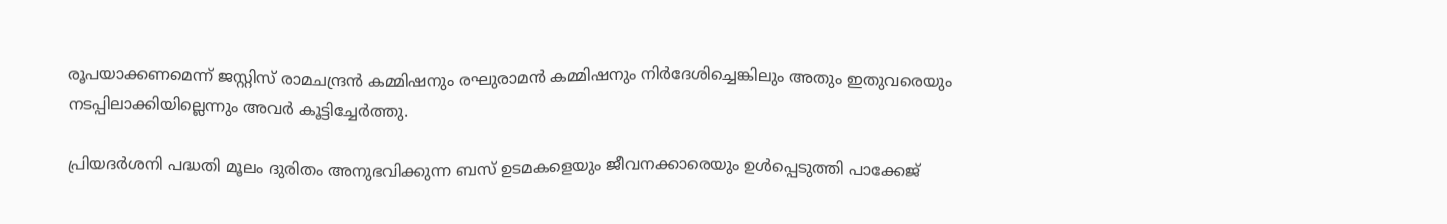രൂപയാക്കണമെന്ന് ജസ്റ്റിസ് രാമചന്ദ്രന്‍ കമ്മിഷനും രഘുരാമന്‍ കമ്മിഷനും നിര്‍ദേശിച്ചെങ്കിലും അതും ഇതുവരെയും നടപ്പിലാക്കിയില്ലെന്നും അവര്‍ കൂട്ടിച്ചേര്‍ത്തു.

പ്രിയദര്‍ശനി പദ്ധതി മൂലം ദുരിതം അനുഭവിക്കുന്ന ബസ് ഉടമകളെയും ജീവനക്കാരെയും ഉള്‍പ്പെടുത്തി പാക്കേജ്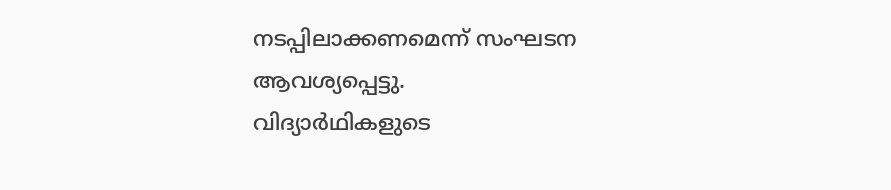നടപ്പിലാക്കണമെന്ന് സംഘടന ആവശ്യപ്പെട്ടു.
വിദ്യാര്‍ഥികളുടെ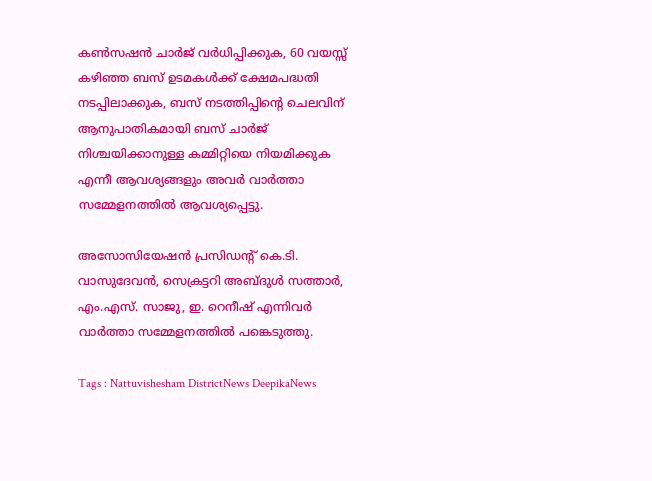കണ്‍സഷന്‍ ചാര്‍ജ് വര്‍ധിപ്പിക്കുക, 60 വയസ്സ് കഴിഞ്ഞ ബസ് ഉടമകള്‍ക്ക് ക്ഷേമപദ്ധതി നടപ്പിലാക്കുക, ബസ് നടത്തിപ്പിന്‍റെ ചെലവിന് ആനുപാതികമായി ബസ് ചാര്‍ജ് നിശ്ചയിക്കാനുള്ള കമ്മിറ്റിയെ നിയമിക്കുക എന്നീ ആവശ്യങ്ങളും അവര്‍ വാര്‍ത്താ സമ്മേളനത്തില്‍ ആവശ്യപ്പെട്ടു.

അസോസിയേഷൻ പ്രസിഡന്‍റ് കെ.ടി. വാസുദേവൻ, സെക്രട്ടറി അബ്ദുൾ സത്താർ, എം.എസ്. സാജു, ഇ. റെനീഷ് എന്നിവർ വാർത്താ സമ്മേളനത്തിൽ പങ്കെടുത്തു.

Tags : Nattuvishesham DistrictNews DeepikaNews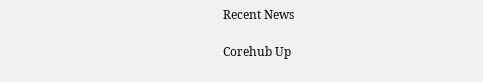Recent News

Corehub Up